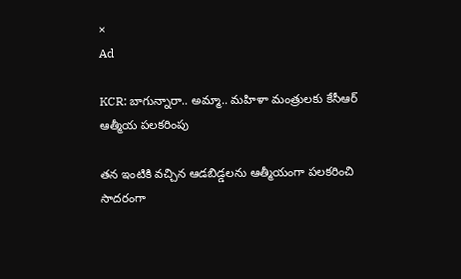×
Ad

KCR: బాగున్నారా.. అమ్మా.. మహిళా మంత్రులకు కేసీఆర్ ఆత్మీయ పలకరింపు

తన ఇంటికి వచ్చిన ఆడబిడ్డలను ఆత్మీయంగా పలకరించి సాదరంగా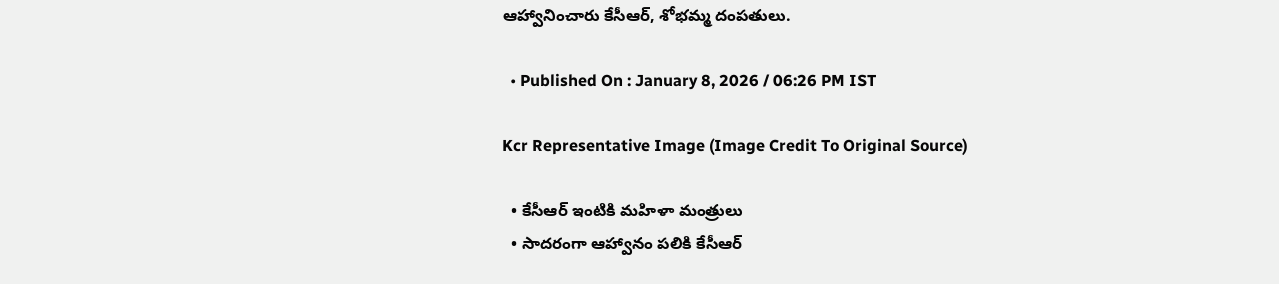ఆహ్వానించారు కేసీఆర్, శోభమ్మ దంపతులు.

  • Published On : January 8, 2026 / 06:26 PM IST

Kcr Representative Image (Image Credit To Original Source)

  • కేసీఆర్ ఇంటికి మహిళా మంత్రులు
  • సాదరంగా ఆహ్వానం పలికి కేసీఆర్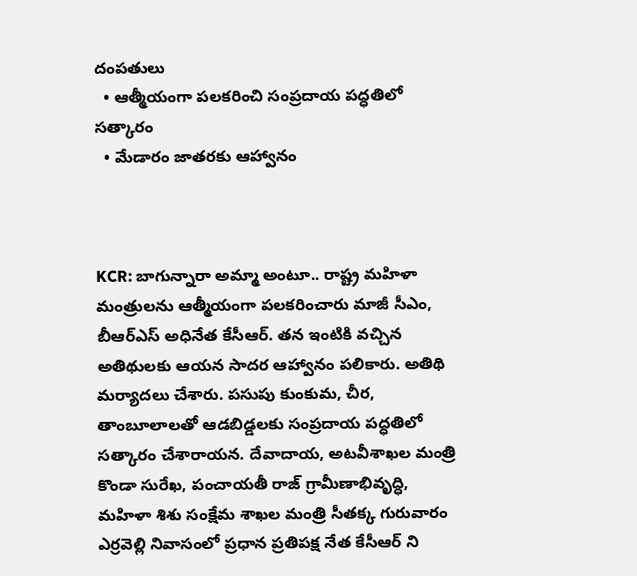దంపతులు
  • ఆత్మీయంగా పలకరించి సంప్రదాయ పద్ధతిలో సత్కారం
  • మేడారం జాతరకు ఆహ్వానం



KCR: బాగున్నారా అమ్మా అంటూ.. రాష్ట్ర మహిళా మంత్రులను ఆత్మీయంగా పలకరించారు మాజీ సీఎం, బీఆర్ఎస్ అధినేత కేసీఆర్. తన ఇంటికి వచ్చిన అతిథులకు ఆయన సాదర ఆహ్వానం పలికారు. అతిథి మర్యాదలు చేశారు. పసుపు కుంకుమ, చీర, తాంబూలాలతో ఆడబిడ్డలకు సంప్రదాయ పద్ధతిలో సత్కారం చేశారాయన. దేవాదాయ, అటవీశాఖల మంత్రి కొండా సురేఖ, పంచాయతీ రాజ్ గ్రామీణాభివృద్ధి, మహిళా శిశు సంక్షేమ శాఖల మంత్రి సీతక్క గురువారం ఎర్రవెల్లి నివాసంలో ప్రధాన ప్రతిపక్ష నేత కేసీఆర్ ని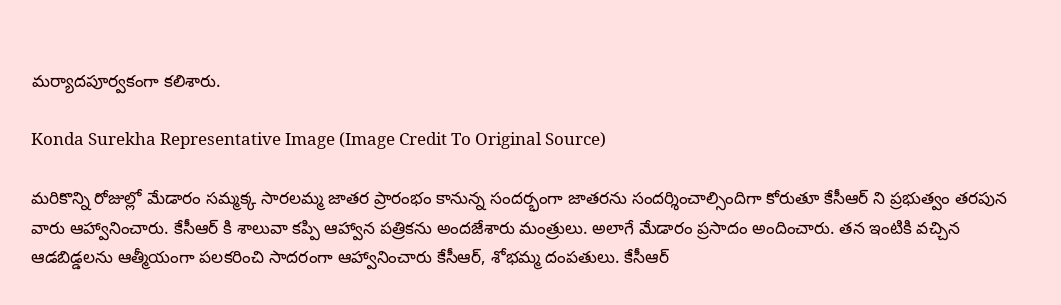మర్యాదపూర్వకంగా కలిశారు.

Konda Surekha Representative Image (Image Credit To Original Source)

మరికొన్ని రోజుల్లో మేడారం సమ్మక్క సారలమ్మ జాతర ప్రారంభం కానున్న సందర్భంగా జాతరను సందర్శించాల్సిందిగా కోరుతూ కేసీఆర్ ని ప్రభుత్వం తరపున వారు ఆహ్వానించారు. కేసీఆర్ కి శాలువా కప్పి ఆహ్వాన పత్రికను అందజేశారు మంత్రులు. అలాగే మేడారం ప్రసాదం అందించారు. తన ఇంటికి వచ్చిన ఆడబిడ్డలను ఆత్మీయంగా పలకరించి సాదరంగా ఆహ్వానించారు కేసీఆర్, శోభమ్మ దంపతులు. కేసీఆర్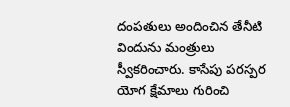దంపతులు అందించిన తేనీటి విందును మంత్రులు స్వీకరించారు. కాసేపు పరస్పర యోగ క్షేమాలు గురించి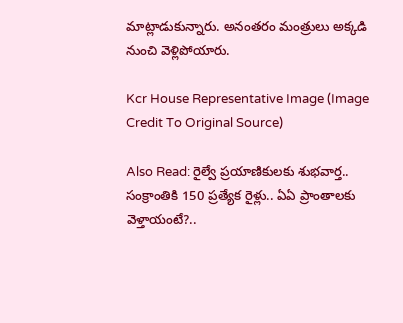మాట్లాడుకున్నారు. అనంతరం మంత్రులు అక్కడి నుంచి వెళ్లిపోయారు.

Kcr House Representative Image (Image Credit To Original Source)

Also Read: రైల్వే ప్రయాణికులకు శుభవార్త.. సంక్రాంతికి 150 ప్రత్యేక రైళ్లు.. ఏఏ ప్రాంతాలకు వెళ్తాయంటే?..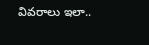వివరాలు ఇలా..